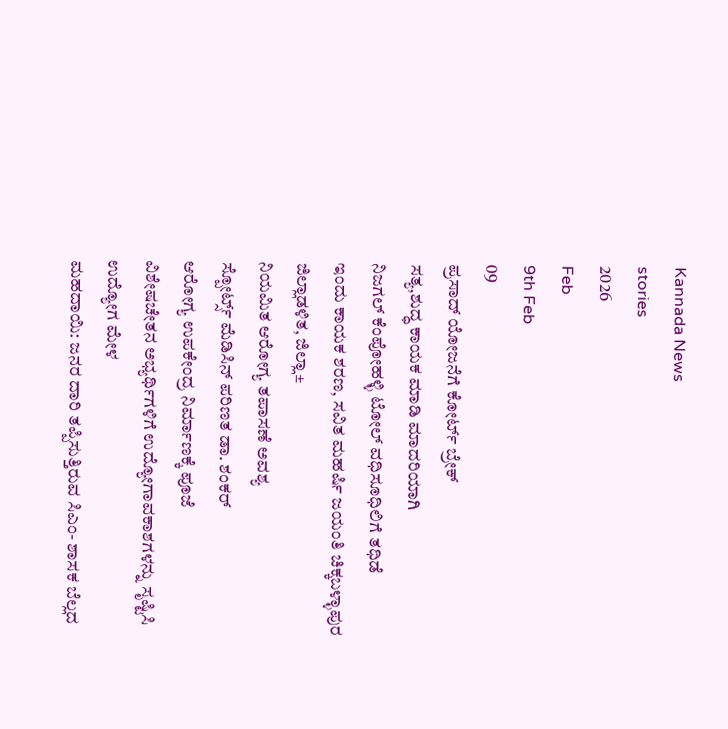Kannada News
stories
2026
Feb
9th Feb
09
ಪ್ರಸಾದ್ ಯೋಜನೆಗೆ ಕೋರ್ಟ್ ಬ್ರೇಕ್
ಸತ್ಯ,ಶುದ್ಧ ಕಾಯಕ ಮಾಡಿ ಮಾದರಿಯಾಗಿ
ನಿಜಗಲ್ ಕೆಂಪೋಹಳ್ಳಿ ಟೋಲ್ ವಧಿಸೂಧಿಲಿಗೆ ತಧಿಡೆ
ಇಂದು ಕಾಯಕ ಶರಣ, ಸವಿತ ಮಹರ್ಷಿ ಜಯಂತಿ ಚಿಕ್ಕಬಳ್ಳಾಪುರ ಜಿಲ್ಲಾಡಳಿತ, ಜಿಲ್ಲಾ±
ನಿಯಮಿತ ಆರೋಗ್ಯ ತಪಾಸಣೆ ಅವಶ್ಯ
ಸ್ಪೋರ್ಟ್ಸ್ ಮೆಡಿಸಿನ್ ಪರಿಣತ ಡಾ. ಶಂಕರ್
ಆರೋಗ್ಯ ಉಪಕೇಂದ್ರ ನಿರ್ಮಾಣಕ್ಕೆ ಪೂಜೆ
ವಿಶೇಷಚೇತನ ಅಭ್ಯರ್ಥಿಗಳಿಗೆ ಉದ್ಯೋಗಾವಕಾಶಗಳನ್ನು ಸೃಷ್ಟಿಸಿ ಉದ್ಯೋಗ ಮೇಳ
ಮಹದಾಯಿ: ಜನರ ದಾರಿ ತಪ್ಪಿಸುತ್ತಿರುವ ಸಿಎಂ- ಶಾಸಕ ಬೆಲ್ಲದ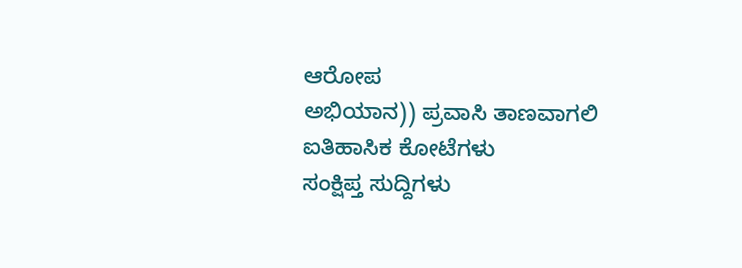ಆರೋಪ
ಅಭಿಯಾನ)) ಪ್ರವಾಸಿ ತಾಣವಾಗಲಿ ಐತಿಹಾಸಿಕ ಕೋಟೆಗಳು
ಸಂಕ್ಷಿಪ್ತ ಸುದ್ದಿಗಳು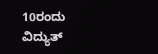10ರಂದು ವಿದ್ಯುತ್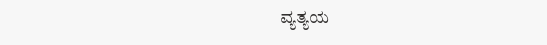ವ್ಯತ್ಯಯ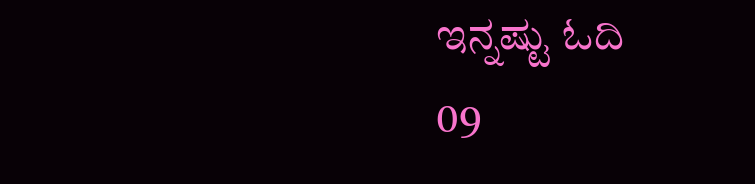ಇನ್ನಷ್ಟು ಓದಿ
09